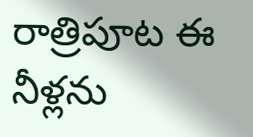రాత్రిపూట ఈ నీళ్లను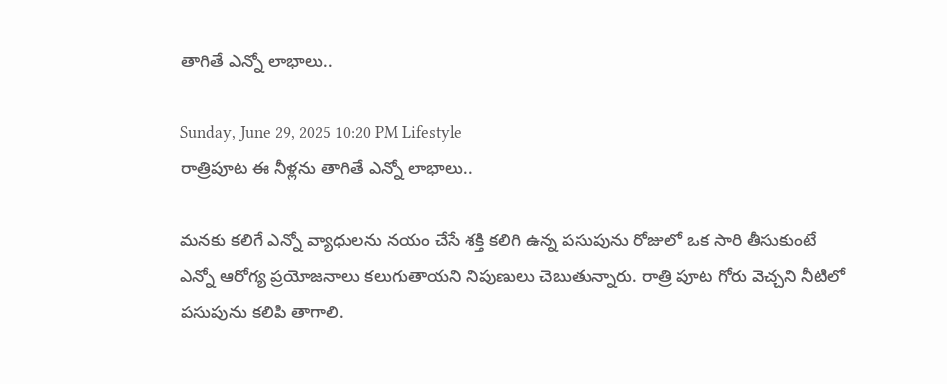తాగితే ఎన్నో లాభాలు..

Sunday, June 29, 2025 10:20 PM Lifestyle
రాత్రిపూట ఈ నీళ్లను తాగితే ఎన్నో లాభాలు..

మనకు కలిగే ఎన్నో వ్యాధులను నయం చేసే శక్తి కలిగి ఉన్న పసుపును రోజులో ఒక సారి తీసుకుంటే ఎన్నో ఆరోగ్య ప్రయోజనాలు కలుగుతాయని నిపుణులు చెబుతున్నారు. రాత్రి పూట గోరు వెచ్చని నీటిలో పసుపును కలిపి తాగాలి.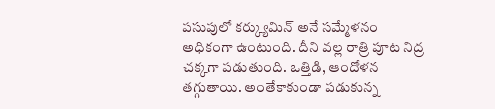పసుపులో కర్క్యుమిన్ అనే సమ్మేళనం అధికంగా ఉంటుంది. దీని వల్ల రాత్రి పూట నిద్ర చక్కగా పడుతుంది. ఒత్తిడి, ఆందోళన తగ్గుతాయి. అంతేకాకుండా పడుకున్న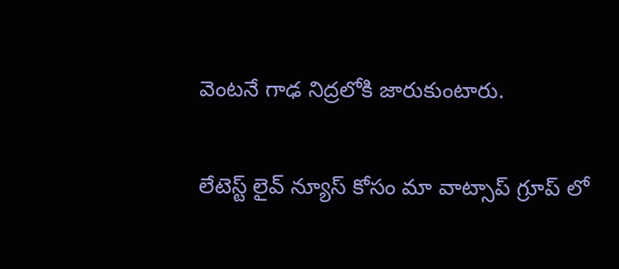వెంటనే గాఢ నిద్రలోకి జారుకుంటారు.


లేటెస్ట్ లైవ్ న్యూస్ కోసం మా వాట్సాప్ గ్రూప్ లో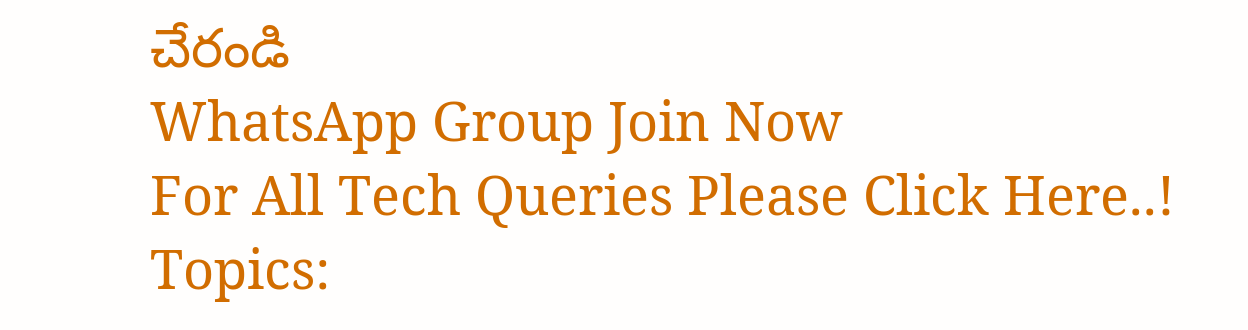చేరండి
WhatsApp Group Join Now
For All Tech Queries Please Click Here..!
Topics: